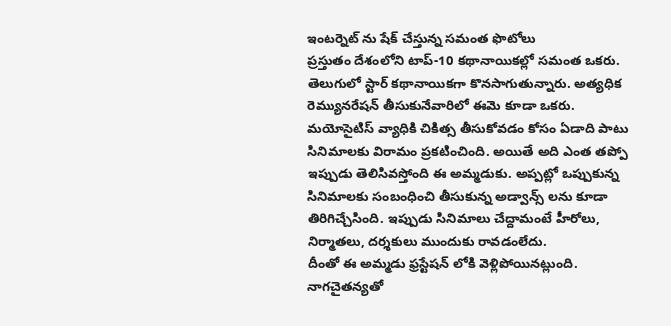ఇంటర్నెట్ ను షేక్ చేస్తున్న సమంత ఫొటోలు
ప్రస్తుతం దేశంలోని టాప్-10 కథానాయికల్లో సమంత ఒకరు. తెలుగులో స్టార్ కథానాయికగా కొనసాగుతున్నారు. అత్యధిక రెమ్యునరేషన్ తీసుకునేవారిలో ఈమె కూడా ఒకరు. మయోసైటిస్ వ్యాధికి చికిత్స తీసుకోవడం కోసం ఏడాది పాటు సినిమాలకు విరామం ప్రకటించింది. అయితే అది ఎంత తప్పో ఇప్పుడు తెలిసివస్తోంది ఈ అమ్మడుకు. అప్పట్లో ఒప్పుకున్న సినిమాలకు సంబంధించి తీసుకున్న అడ్వాన్స్ లను కూడా తిరిగిచ్చేసింది. ఇప్పుడు సినిమాలు చేద్దామంటే హీరోలు, నిర్మాతలు, దర్శకులు ముందుకు రావడంలేదు.
దీంతో ఈ అమ్మడు ఫ్రస్టేషన్ లోకి వెళ్లిపోయినట్లుంది. నాగచైతన్యతో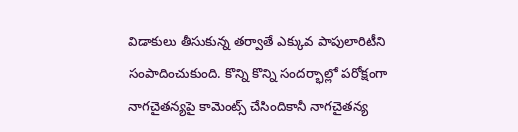విడాకులు తీసుకున్న తర్వాతే ఎక్కువ పాపులారిటీని సంపాదించుకుంది. కొన్ని కొన్ని సందర్భాల్లో పరోక్షంగా నాగచైతన్యపై కామెంట్స్ చేసిందికానీ నాగచైతన్య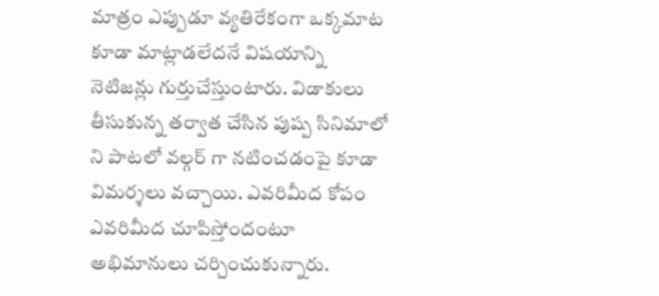మాత్రం ఎప్పుడూ వ్యతిరేకంగా ఒక్కమాట కూడా మాట్లాడలేదనే విషయాన్ని నెటిజన్లు గుర్తుచేస్తుంటారు. విడాకులు తీసుకున్న తర్వాత చేసిన పుష్ప సినిమాలో ని పాటలో వల్గర్ గా నటించడంపై కూడా విమర్శలు వచ్చాయి. ఎవరిమీద కోపం ఎవరిమీద చూపిస్తోందంటూ అభిమానులు చర్చించుకున్నారు.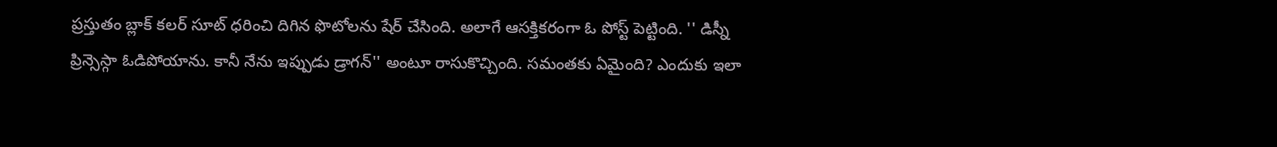ప్రస్తుతం బ్లాక్ కలర్ సూట్ ధరించి దిగిన ఫొటోలను షేర్ చేసింది. అలాగే ఆసక్తికరంగా ఓ పోస్ట్ పెట్టింది. '' డిస్నీ ప్రిన్సెస్గా ఓడిపోయాను. కానీ నేను ఇప్పుడు డ్రాగన్'' అంటూ రాసుకొచ్చింది. సమంతకు ఏమైంది? ఎందుకు ఇలా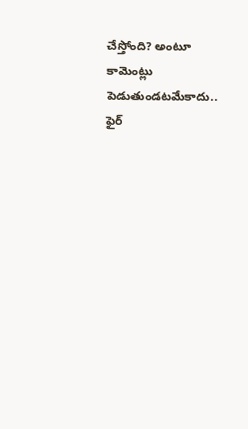చేస్తోంది? అంటూ కామెంట్లు పెడుతుండటమేకాదు.. ఫైర్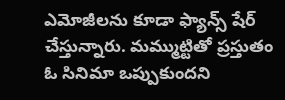ఎమోజీలను కూడా ఫ్యాన్స్ షేర్ చేస్తున్నారు. మమ్ముట్టితో ప్రస్తుతం ఓ సినిమా ఒప్పుకుందని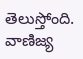తెలుస్తోంది. వాణిజ్య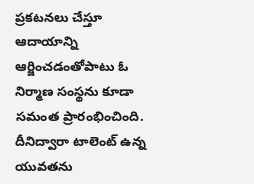ప్రకటనలు చేస్తూ ఆదాయాన్ని ఆర్జించడంతోపాటు ఓ నిర్మాణ సంస్థను కూడా సమంత ప్రారంభించింది. దీనిద్వారా టాలెంట్ ఉన్న యువతను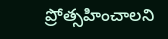ప్రోత్సహించాలని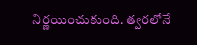నిర్ణయించుకుంది. త్వరలోనే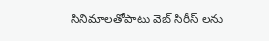సినిమాలతోపాటు వెబ్ సిరీస్ లను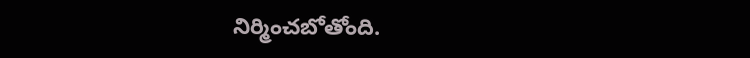నిర్మించబోతోంది.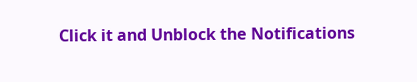Click it and Unblock the Notifications